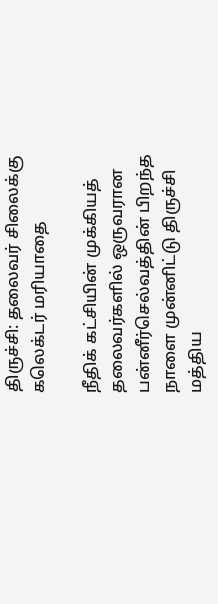திருச்சி: தலைவர் சிலைக்கு கலெக்டர் மரியாதை

நீதிக் கட்சியின் முக்கியத் தலைவர்களில் ஒருவரான பன்னீர்செல்வத்தின் பிறந்த நாளை முன்னிட்டு திருச்சி மத்திய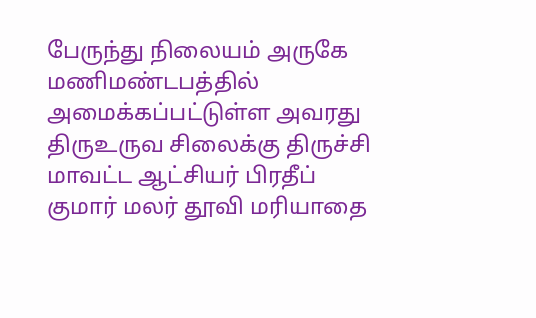பேருந்து நிலையம் அருகே மணிமண்டபத்தில் அமைக்கப்பட்டுள்ள அவரது திருஉருவ சிலைக்கு திருச்சி மாவட்ட ஆட்சியர் பிரதீப் குமார் மலர் தூவி மரியாதை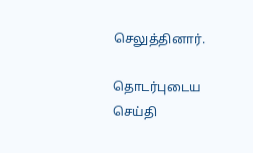செலுத்தினார்.

தொடர்புடைய செய்தி